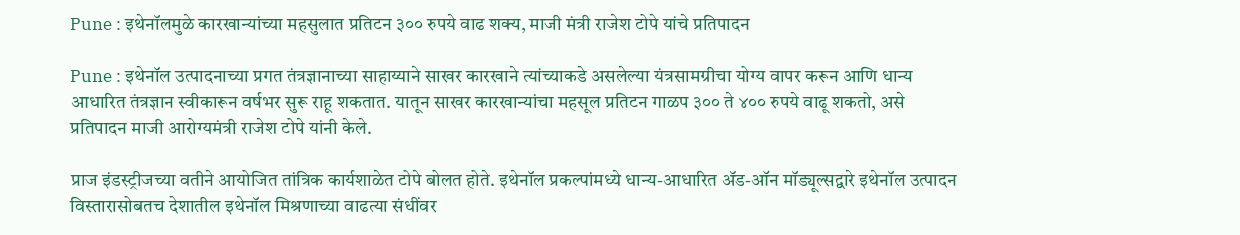Pune : इथेनॉलमुळे कारखान्यांच्या महसुलात प्रतिटन ३०० रुपये वाढ शक्य, माजी मंत्री राजेश टोपे यांचे प्रतिपादन

Pune : इथेनॉल उत्पादनाच्या प्रगत तंत्रज्ञानाच्या साहाय्याने साखर कारखाने त्यांच्याकडे असलेल्या यंत्रसामग्रीचा योग्य वापर करून आणि धान्य आधारित तंत्रज्ञान स्वीकारून वर्षभर सुरू राहू शकतात. यातून साखर कारखान्यांचा महसूल प्रतिटन गाळप ३०० ते ४०० रुपये वाढू शकतो, असे प्रतिपादन माजी आरोग्यमंत्री राजेश टोपे यांनी केले.

प्राज इंडस्ट्रीजच्या वतीने आयोजित तांत्रिक कार्यशाळेत टोपे बोलत होते. इथेनॉल प्रकल्पांमध्ये धान्य-आधारित ॲड-ऑन मॉड्यूल्सद्वारे इथेनॉल उत्पादन विस्तारासोबतच देशातील इथेनॉल मिश्रणाच्या वाढत्या संधींवर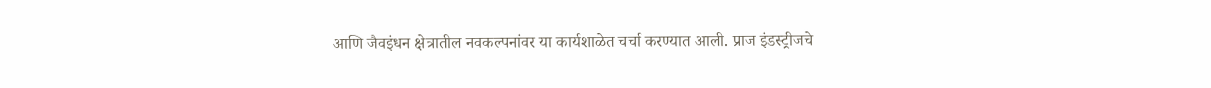आणि जैवइंधन क्षेत्रातील नवकल्पनांवर या कार्यशाळेत चर्चा करण्यात आली. प्राज इंडस्ट्रीजचे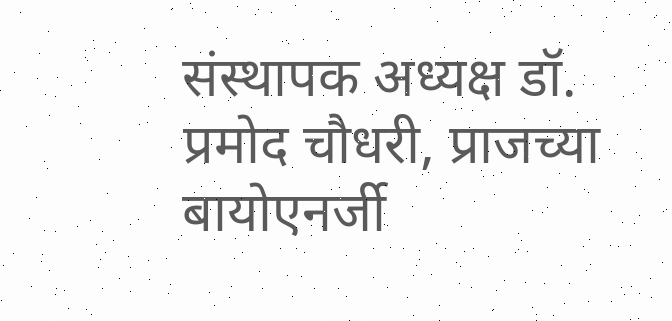संस्थापक अध्यक्ष डॉ. प्रमोद चौधरी, प्राजच्या बायोएनर्जी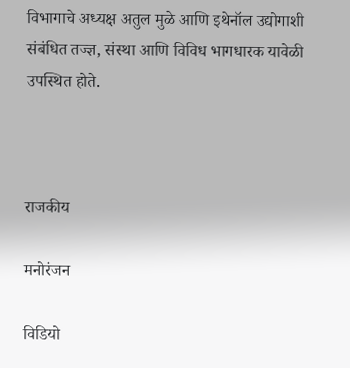विभागाचे अध्यक्ष अतुल मुळे आणि इथेनॉल उद्योगाशी संबंधित तज्ज्ञ, संस्था आणि विविध भागधारक यावेळी उपस्थित होते.



राजकीय

मनोरंजन

विडियो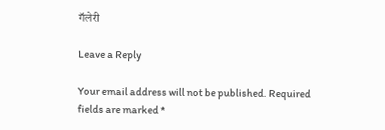गॅलेरी

Leave a Reply

Your email address will not be published. Required fields are marked *